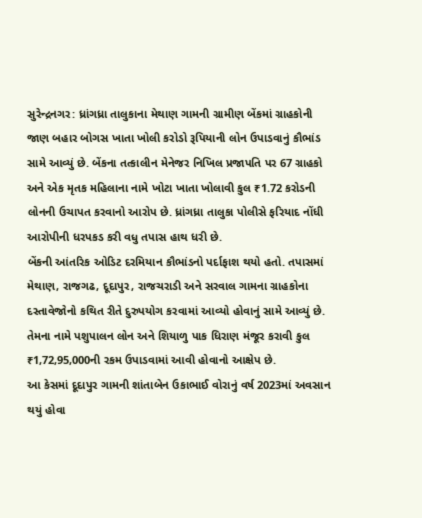સુરેન્દ્રનગર: ધ્રાંગધ્રા તાલુકાના મેથાણ ગામની ગ્રામીણ બેંકમાં ગ્રાહકોની જાણ બહાર બોગસ ખાતા ખોલી કરોડો રૂપિયાની લોન ઉપાડવાનું કૌભાંડ સામે આવ્યું છે. બેંકના તત્કાલીન મેનેજર નિખિલ પ્રજાપતિ પર 67 ગ્રાહકો અને એક મૃતક મહિલાના નામે ખોટા ખાતા ખોલાવી કુલ ₹1.72 કરોડની લોનની ઉચાપત કરવાનો આરોપ છે. ધ્રાંગધ્રા તાલુકા પોલીસે ફરિયાદ નોંધી આરોપીની ધરપકડ કરી વધુ તપાસ હાથ ધરી છે.
બેંકની આંતરિક ઓડિટ દરમિયાન કૌભાંડનો પર્દાફાશ થયો હતો. તપાસમાં મેથાણ, રાજગઢ, દૂદાપુર, રાજચરાડી અને સરવાલ ગામના ગ્રાહકોના દસ્તાવેજોનો કથિત રીતે દુરુપયોગ કરવામાં આવ્યો હોવાનું સામે આવ્યું છે. તેમના નામે પશુપાલન લોન અને શિયાળુ પાક ધિરાણ મંજૂર કરાવી કુલ ₹1,72,95,000ની રકમ ઉપાડવામાં આવી હોવાનો આક્ષેપ છે.
આ કેસમાં દૂદાપુર ગામની શાંતાબેન ઉકાભાઈ વોરાનું વર્ષ 2023માં અવસાન થયું હોવા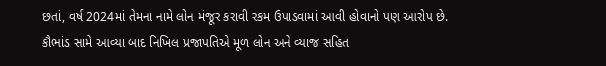છતાં, વર્ષ 2024માં તેમના નામે લોન મંજૂર કરાવી રકમ ઉપાડવામાં આવી હોવાનો પણ આરોપ છે.
કૌભાંડ સામે આવ્યા બાદ નિખિલ પ્રજાપતિએ મૂળ લોન અને વ્યાજ સહિત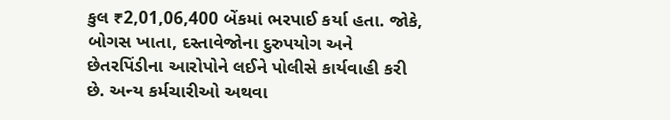કુલ ₹2,01,06,400 બેંકમાં ભરપાઈ કર્યા હતા. જોકે, બોગસ ખાતા, દસ્તાવેજોના દુરુપયોગ અને છેતરપિંડીના આરોપોને લઈને પોલીસે કાર્યવાહી કરી છે. અન્ય કર્મચારીઓ અથવા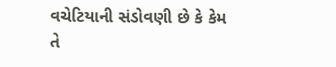વચેટિયાની સંડોવણી છે કે કેમ તે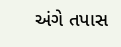અંગે તપાસ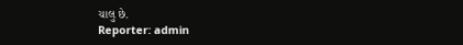ચાલુ છે.
Reporter: admin